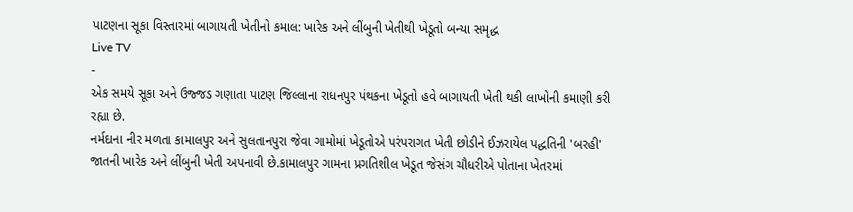પાટણના સૂકા વિસ્તારમાં બાગાયતી ખેતીનો કમાલ: ખારેક અને લીંબુની ખેતીથી ખેડૂતો બન્યા સમૃદ્ધ
Live TV
-
એક સમયે સૂકા અને ઉજ્જડ ગણાતા પાટણ જિલ્લાના રાધનપુર પંથકના ખેડૂતો હવે બાગાયતી ખેતી થકી લાખોની કમાણી કરી રહ્યા છે.
નર્મદાના નીર મળતા કામાલપુર અને સુલતાનપુરા જેવા ગામોમાં ખેડૂતોએ પરંપરાગત ખેતી છોડીને ઈઝરાયેલ પદ્ધતિની 'બરહી' જાતની ખારેક અને લીંબુની ખેતી અપનાવી છે.કામાલપુર ગામના પ્રગતિશીલ ખેડૂત જેસંગ ચૌધરીએ પોતાના ખેતરમાં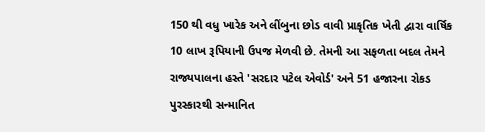150 થી વધુ ખારેક અને લીંબુના છોડ વાવી પ્રાકૃતિક ખેતી દ્વારા વાર્ષિક 10 લાખ રૂપિયાની ઉપજ મેળવી છે. તેમની આ સફળતા બદલ તેમને રાજ્યપાલના હસ્તે 'સરદાર પટેલ એવોર્ડ' અને 51 હજારના રોકડ પુરસ્કારથી સન્માનિત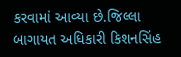કરવામાં આવ્યા છે.જિલ્લા બાગાયત અધિકારી કિશનસિંહ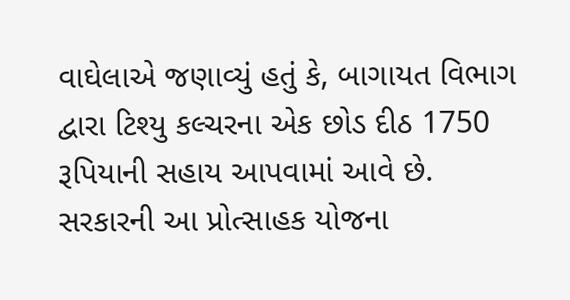વાઘેલાએ જણાવ્યું હતું કે, બાગાયત વિભાગ દ્વારા ટિશ્યુ કલ્ચરના એક છોડ દીઠ 1750 રૂપિયાની સહાય આપવામાં આવે છે. સરકારની આ પ્રોત્સાહક યોજના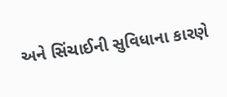અને સિંચાઈની સુવિધાના કારણે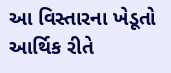આ વિસ્તારના ખેડૂતો આર્થિક રીતે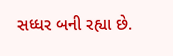સધ્ધર બની રહ્યા છે.